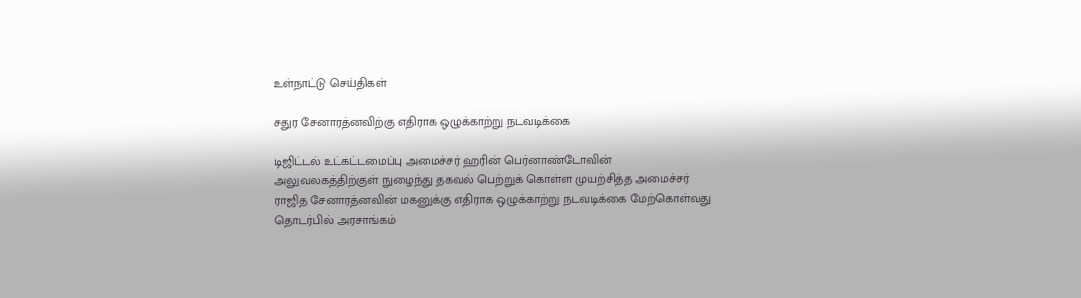உள்நாட்டு செய்திகள்

சதுர சேனாரத்னவிற்கு எதிராக ஒழுக்காற்று நடவடிக்கை

டிஜிட்டல் உட்கட்டமைப்பு அமைச்சர் ஹரின் பெர்னாண்டோவின் அலுவலகத்திற்குள் நுழைந்து தகவல் பெற்றுக் கொள்ள முயற்சித்த அமைச்சர் ராஜித சேனாரத்னவின் மகனுக்கு எதிராக ஒழுக்காற்று நடவடிக்கை மேற்கொள்வது தொடர்பில் அரசாங்கம்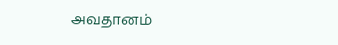அவதானம்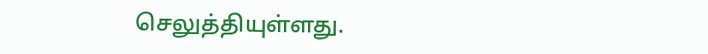செலுத்தியுள்ளது.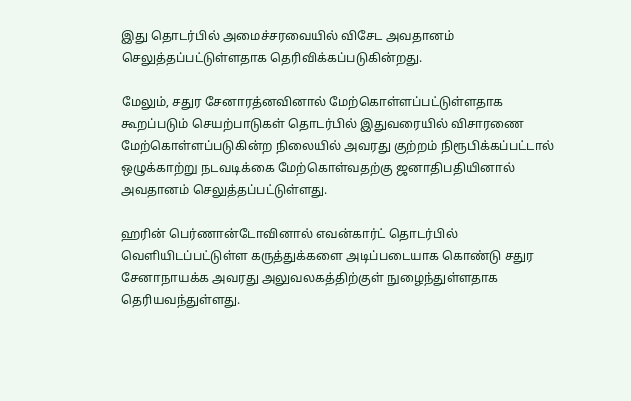இது தொடர்பில் அமைச்சரவையில் விசேட அவதானம் செலுத்தப்பட்டுள்ளதாக தெரிவிக்கப்படுகின்றது.

மேலும், சதுர சேனாரத்னவினால் மேற்கொள்ளப்பட்டுள்ளதாக கூறப்படும் செயற்பாடுகள் தொடர்பில் இதுவரையில் விசாரணை மேற்கொள்ளப்படுகின்ற நிலையில் அவரது குற்றம் நிரூபிக்கப்பட்டால் ஒழுக்காற்று நடவடிக்கை மேற்கொள்வதற்கு ஜனாதிபதியினால் அவதானம் செலுத்தப்பட்டுள்ளது.

ஹரின் பெர்ணான்டோவினால் எவன்கார்ட் தொடர்பில் வெளியிடப்பட்டுள்ள கருத்துக்களை அடிப்படையாக கொண்டு சதுர சேனாநாயக்க அவரது அலுவலகத்திற்குள் நுழைந்துள்ளதாக தெரியவந்துள்ளது.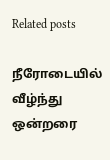Related posts

நீரோடையில் வீழ்ந்து ஒன்றரை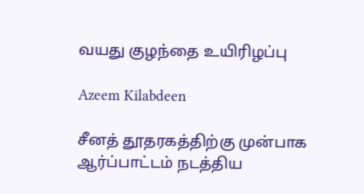வயது குழந்தை உயிரிழப்பு

Azeem Kilabdeen

சீனத் தூதரகத்திற்கு முன்பாக ஆர்ப்பாட்டம் நடத்திய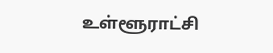உள்ளூராட்சி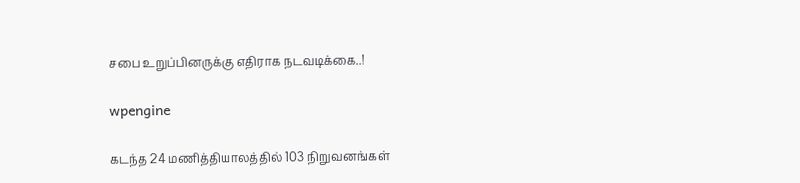சபை உறுப்பினருக்கு எதிராக நடவடிக்கை..!

wpengine

கடந்த 24 மணித்தியாலத்தில் 103 நிறுவனங்கள்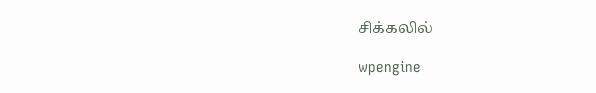சிக்கலில்

wpengine